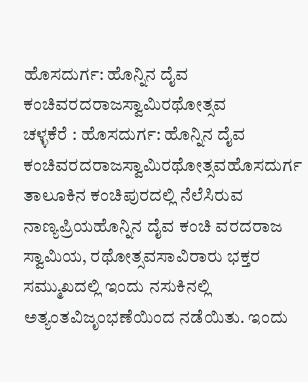ಹೊಸದುರ್ಗ: ಹೊನ್ನಿನ ದೈವ ಕಂಚಿವರದರಾಜಸ್ವಾಮಿರಥೋತ್ಸವ
ಚಳ್ಳಕೆರೆ : ಹೊಸದುರ್ಗ: ಹೊನ್ನಿನ ದೈವ ಕಂಚಿವರದರಾಜಸ್ವಾಮಿರಥೋತ್ಸವಹೊಸದುರ್ಗ ತಾಲೂಕಿನ ಕಂಚಿಪುರದಲ್ಲಿ ನೆಲೆಸಿರುವ ನಾಣ್ಯಪ್ರಿಯಹೊನ್ನಿನ ದೈವ ಕಂಚಿ ವರದರಾಜ ಸ್ವಾಮಿಯ, ರಥೋತ್ಸವಸಾವಿರಾರು ಭಕ್ತರ ಸಮ್ಮುಖದಲ್ಲಿ ಇಂದು ನಸುಕಿನಲ್ಲಿ ಅತ್ಯಂತವಿಜೃಂಭಣೆಯಿಂದ ನಡೆಯಿತು. ಇಂದು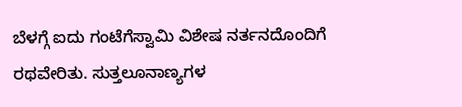ಬೆಳಗ್ಗೆ ಐದು ಗಂಟೆಗೆಸ್ವಾಮಿ ವಿಶೇಷ ನರ್ತನದೊಂದಿಗೆ ರಥವೇರಿತು. ಸುತ್ತಲೂನಾಣ್ಯಗಳ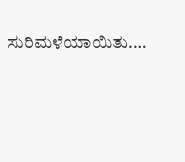ಸುರಿಮಳೆಯಾಯಿತು.…